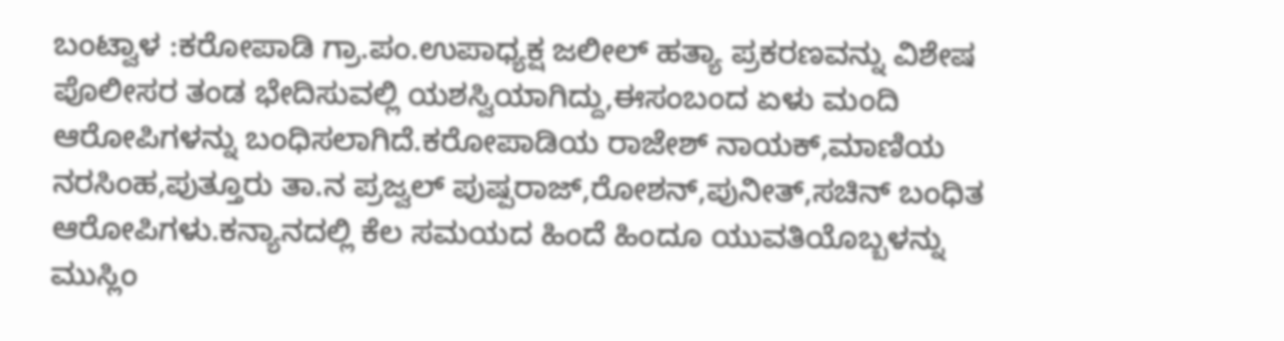ಬಂಟ್ವಾಳ :ಕರೋಪಾಡಿ ಗ್ರಾ.ಪಂ.ಉಪಾಧ್ಯಕ್ಷ ಜಲೀಲ್ ಹತ್ಯಾ ಪ್ರಕರಣವನ್ನು ವಿಶೇಷ ಪೊಲೀಸರ ತಂಡ ಭೇದಿಸುವಲ್ಲಿ ಯಶಸ್ವಿಯಾಗಿದ್ದು,ಈಸಂಬಂದ ಏಳು ಮಂದಿ ಆರೋಪಿಗಳನ್ನು ಬಂಧಿಸಲಾಗಿದೆ.ಕರೋಪಾಡಿಯ ರಾಜೇಶ್ ನಾಯಕ್,ಮಾಣಿಯ ನರಸಿಂಹ,ಪುತ್ತೂರು ತಾ.ನ ಪ್ರಜ್ವಲ್ ಪುಷ್ಪರಾಜ್,ರೋಶನ್,ಪುನೀತ್,ಸಚಿನ್ ಬಂಧಿತ ಆರೋಪಿಗಳು.ಕನ್ಯಾನದಲ್ಲಿ ಕೆಲ ಸಮಯದ ಹಿಂದೆ ಹಿಂದೂ ಯುವತಿಯೊಬ್ಬಳನ್ನು ಮುಸ್ಲಿಂ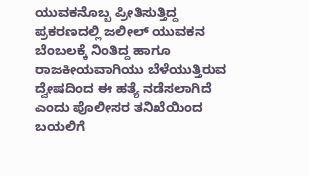ಯುವಕನೊಬ್ಬ ಪ್ರೀತಿಸುತ್ತಿದ್ದ ಪ್ರಕರಣದಲ್ಲಿ ಜಲೀಲ್ ಯುವಕನ ಬೆಂಬಲಕ್ಕೆ ನಿಂತಿದ್ದ ಹಾಗೂ ರಾಜಕೀಯವಾಗಿಯು ಬೆಳೆಯುತ್ತಿರುವ ದ್ವೇಷದಿಂದ ಈ ಹತ್ಯೆ ನಡೆಸಲಾಗಿದೆ ಎಂದು ಪೊಲೀಸರ ತನಿಖೆಯಿಂದ ಬಯಲಿಗೆ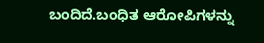ಬಂದಿದೆ.ಬಂಧಿತ ಆರೋಪಿಗಳನ್ನು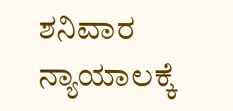ಶನಿವಾರ ನ್ಯಾಯಾಲಕ್ಕೆ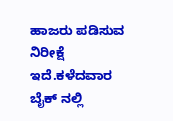ಹಾಜರು ಪಡಿಸುವ ನಿರೀಕ್ಷೆ ಇದೆ.ಕಳೆದವಾರ ಬೈಕ್ ನಲ್ಲಿ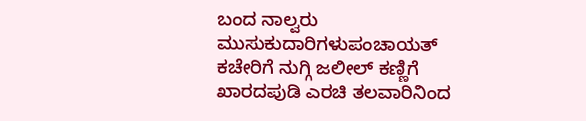ಬಂದ ನಾಲ್ವರು ಮುಸುಕುದಾರಿಗಳುಪಂಚಾಯತ್ ಕಚೇರಿಗೆ ನುಗ್ಗಿ ಜಲೀಲ್ ಕಣ್ಣಿಗೆ ಖಾರದಪುಡಿ ಎರಚಿ ತಲವಾರಿನಿಂದ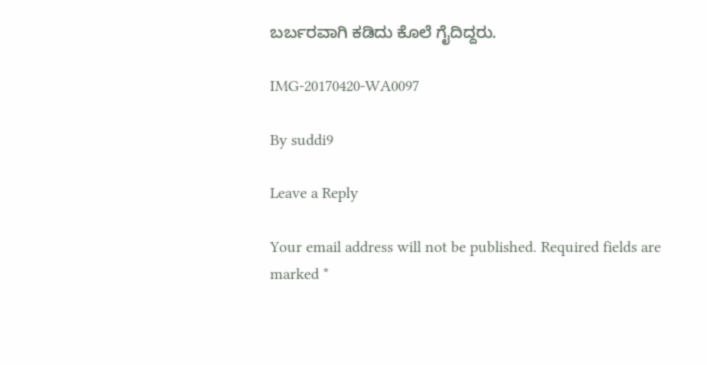ಬರ್ಬರವಾಗಿ ಕಡಿದು ಕೊಲೆ ಗೈದಿದ್ದರು.

IMG-20170420-WA0097

By suddi9

Leave a Reply

Your email address will not be published. Required fields are marked *